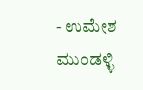- ಉಮೇಶ ಮುಂಡಳ್ಳಿ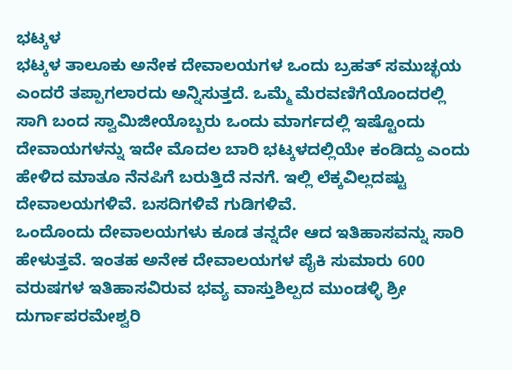ಭಟ್ಕಳ
ಭಟ್ಕಳ ತಾಲೂಕು ಅನೇಕ ದೇವಾಲಯಗಳ ಒಂದು ಬ್ರಹತ್ ಸಮುಚ್ಛಯ ಎಂದರೆ ತಪ್ಪಾಗಲಾರದು ಅನ್ನಿಸುತ್ತದೆ. ಒಮ್ಮೆ ಮೆರವಣಿಗೆಯೊಂದರಲ್ಲಿ ಸಾಗಿ ಬಂದ ಸ್ವಾಮಿಜೀಯೊಬ್ಬರು ಒಂದು ಮಾರ್ಗದಲ್ಲಿ ಇಷ್ಟೊಂದು ದೇವಾಯಗಳನ್ನು ಇದೇ ಮೊದಲ ಬಾರಿ ಭಟ್ಕಳದಲ್ಲಿಯೇ ಕಂಡಿದ್ದು ಎಂದು ಹೇಳಿದ ಮಾತೂ ನೆನಪಿಗೆ ಬರುತ್ತಿದೆ ನನಗೆ. ಇಲ್ಲಿ ಲೆಕ್ಕವಿಲ್ಲದಷ್ಟು ದೇವಾಲಯಗಳಿವೆ. ಬಸದಿಗಳಿವೆ ಗುಡಿಗಳಿವೆ.
ಒಂದೊಂದು ದೇವಾಲಯಗಳು ಕೂಡ ತನ್ನದೇ ಆದ ಇತಿಹಾಸವನ್ನು ಸಾರಿ ಹೇಳುತ್ತವೆ. ಇಂತಹ ಅನೇಕ ದೇವಾಲಯಗಳ ಪೈಕಿ ಸುಮಾರು 600 ವರುಷಗಳ ಇತಿಹಾಸವಿರುವ ಭವ್ಯ ವಾಸ್ತುಶಿಲ್ಪದ ಮುಂಡಳ್ಳಿ ಶ್ರೀ ದುರ್ಗಾಪರಮೇಶ್ವರಿ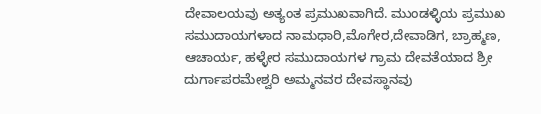ದೇವಾಲಯವು ಅತ್ಯಂತ ಪ್ರಮುಖವಾಗಿದೆ. ಮುಂಡಳ್ಳಿಯ ಪ್ರಮುಖ ಸಮುದಾಯಗಳಾದ ನಾಮಧಾರಿ,ಮೊಗೇರ,ದೇವಾಡಿಗ, ಬ್ರಾಹ್ಮಣ, ಆಚಾರ್ಯ, ಹಳ್ಳೇರ ಸಮುದಾಯಗಳ ಗ್ರಾಮ ದೇವತೆಯಾದ ಶ್ರೀ ದುರ್ಗಾಪರಮೇಶ್ವರಿ ಅಮ್ಮನವರ ದೇವಸ್ಥಾನವು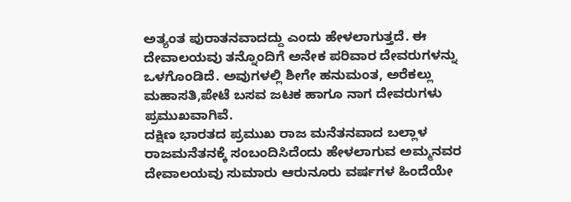ಅತ್ಯಂತ ಪುರಾತನವಾದದ್ದು ಎಂದು ಹೇಳಲಾಗುತ್ತದೆ. ಈ ದೇವಾಲಯವು ತನ್ನೊಂದಿಗೆ ಅನೇಕ ಪರಿವಾರ ದೇವರುಗಳನ್ನು ಒಳಗೊಂಡಿದೆ. ಅವುಗಳಲ್ಲಿ ಶೀಗೇ ಹನುಮಂತ, ಅರೆಕಲ್ಲು ಮಹಾಸತಿ,ಪೇಟೆ ಬಸವ ಜಟಕ ಹಾಗೂ ನಾಗ ದೇವರುಗಳು ಪ್ರಮುಖವಾಗಿವೆ.
ದಕ್ಷಿಣ ಭಾರತದ ಪ್ರಮುಖ ರಾಜ ಮನೆತನವಾದ ಬಲ್ಲಾಳ ರಾಜಮನೆತನಕ್ಕೆ ಸಂಬಂದಿಸಿದೆಂದು ಹೇಳಲಾಗುವ ಅಮ್ಮನವರ ದೇವಾಲಯವು ಸುಮಾರು ಆರುನೂರು ವರ್ಷಗಳ ಹಿಂದೆಯೇ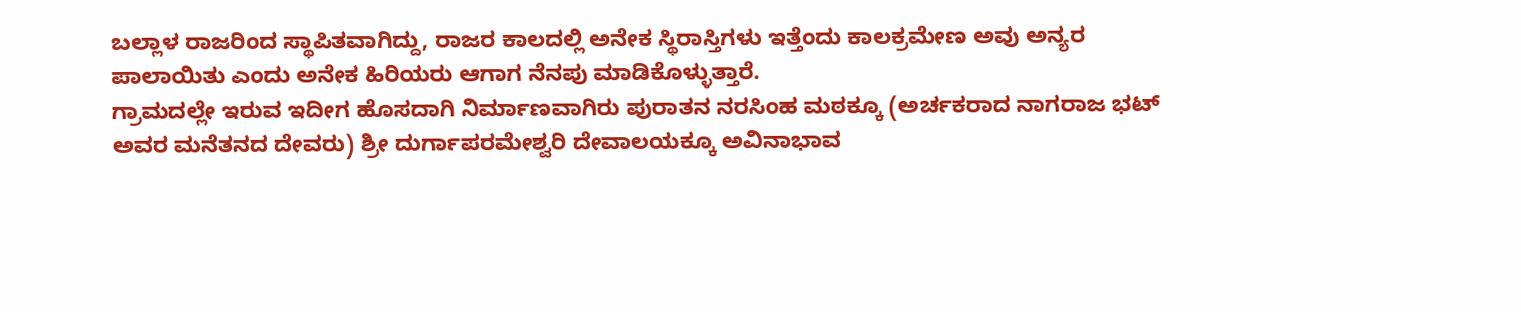ಬಲ್ಲಾಳ ರಾಜರಿಂದ ಸ್ಥಾಪಿತವಾಗಿದ್ದು, ರಾಜರ ಕಾಲದಲ್ಲಿ ಅನೇಕ ಸ್ಥಿರಾಸ್ತಿಗಳು ಇತ್ತೆಂದು ಕಾಲಕ್ರಮೇಣ ಅವು ಅನ್ಯರ ಪಾಲಾಯಿತು ಎಂದು ಅನೇಕ ಹಿರಿಯರು ಆಗಾಗ ನೆನಪು ಮಾಡಿಕೊಳ್ಳುತ್ತಾರೆ.
ಗ್ರಾಮದಲ್ಲೇ ಇರುವ ಇದೀಗ ಹೊಸದಾಗಿ ನಿರ್ಮಾಣವಾಗಿರು ಪುರಾತನ ನರಸಿಂಹ ಮಠಕ್ಕೂ (ಅರ್ಚಕರಾದ ನಾಗರಾಜ ಭಟ್ ಅವರ ಮನೆತನದ ದೇವರು) ಶ್ರೀ ದುರ್ಗಾಪರಮೇಶ್ವರಿ ದೇವಾಲಯಕ್ಕೂ ಅವಿನಾಭಾವ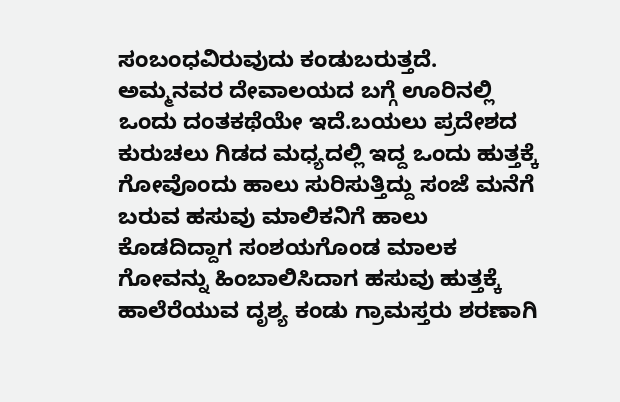ಸಂಬಂಧವಿರುವುದು ಕಂಡುಬರುತ್ತದೆ.
ಅಮ್ಮನವರ ದೇವಾಲಯದ ಬಗ್ಗೆ ಊರಿನಲ್ಲಿ ಒಂದು ದಂತಕಥೆಯೇ ಇದೆ.ಬಯಲು ಪ್ರದೇಶದ ಕುರುಚಲು ಗಿಡದ ಮಧ್ಯದಲ್ಲಿ ಇದ್ದ ಒಂದು ಹುತ್ತಕ್ಕೆ ಗೋವೊಂದು ಹಾಲು ಸುರಿಸುತ್ತಿದ್ದು ಸಂಜೆ ಮನೆಗೆ ಬರುವ ಹಸುವು ಮಾಲಿಕನಿಗೆ ಹಾಲು ಕೊಡದಿದ್ದಾಗ ಸಂಶಯಗೊಂಡ ಮಾಲಕ ಗೋವನ್ನು ಹಿಂಬಾಲಿಸಿದಾಗ ಹಸುವು ಹುತ್ತಕ್ಕೆ ಹಾಲೆರೆಯುವ ದೃಶ್ಯ ಕಂಡು ಗ್ರಾಮಸ್ತರು ಶರಣಾಗಿ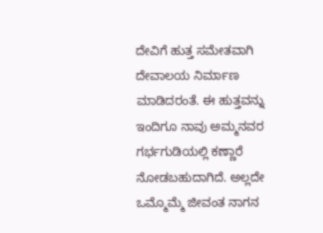ದೇವಿಗೆ ಹುತ್ತ ಸಮೇತವಾಗಿ ದೇವಾಲಯ ನಿರ್ಮಾಣ ಮಾಡಿದರಂತೆ. ಈ ಹುತ್ತವನ್ನು ಇಂದಿಗೂ ನಾವು ಅಮ್ಮನವರ ಗರ್ಭಗುಡಿಯಲ್ಲಿ ಕಣ್ಣಾರೆ ನೋಡಬಹುದಾಗಿದೆ. ಅಲ್ಲದೇ ಒಮ್ಮೊಮ್ಮೆ ಜೀವಂತ ನಾಗನ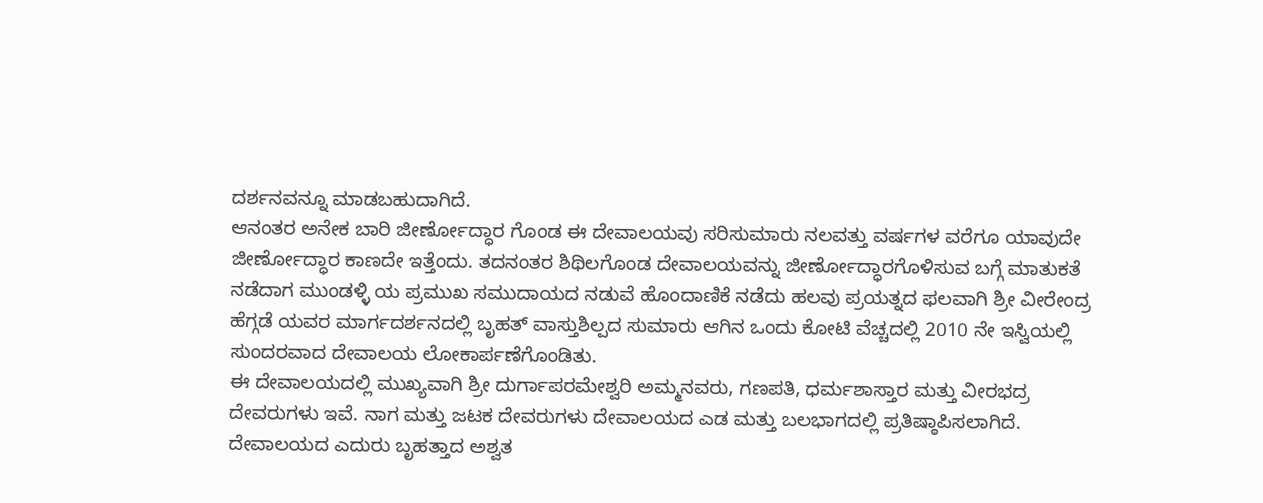ದರ್ಶನವನ್ನೂ ಮಾಡಬಹುದಾಗಿದೆ.
ಆನಂತರ ಅನೇಕ ಬಾರಿ ಜೀರ್ಣೋದ್ಧಾರ ಗೊಂಡ ಈ ದೇವಾಲಯವು ಸರಿಸುಮಾರು ನಲವತ್ತು ವರ್ಷಗಳ ವರೆಗೂ ಯಾವುದೇ ಜೀರ್ಣೋದ್ಧಾರ ಕಾಣದೇ ಇತ್ತೆಂದು. ತದನಂತರ ಶಿಥಿಲಗೊಂಡ ದೇವಾಲಯವನ್ನು ಜೀರ್ಣೋದ್ಧಾರಗೊಳಿಸುವ ಬಗ್ಗೆ ಮಾತುಕತೆ ನಡೆದಾಗ ಮುಂಡಳ್ಳಿ ಯ ಪ್ರಮುಖ ಸಮುದಾಯದ ನಡುವೆ ಹೊಂದಾಣಿಕೆ ನಡೆದು ಹಲವು ಪ್ರಯತ್ನದ ಫಲವಾಗಿ ಶ್ರೀ ವೀರೇಂದ್ರ ಹೆಗ್ಗಡೆ ಯವರ ಮಾರ್ಗದರ್ಶನದಲ್ಲಿ ಬೃಹತ್ ವಾಸ್ತುಶಿಲ್ಪದ ಸುಮಾರು ಆಗಿನ ಒಂದು ಕೋಟಿ ವೆಚ್ಚದಲ್ಲಿ 2010 ನೇ ಇಸ್ವಿಯಲ್ಲಿ ಸುಂದರವಾದ ದೇವಾಲಯ ಲೋಕಾರ್ಪಣೆಗೊಂಡಿತು.
ಈ ದೇವಾಲಯದಲ್ಲಿ ಮುಖ್ಯವಾಗಿ ಶ್ರೀ ದುರ್ಗಾಪರಮೇಶ್ವರಿ ಅಮ್ಮನವರು, ಗಣಪತಿ, ಧರ್ಮಶಾಸ್ತಾರ ಮತ್ತು ವೀರಭದ್ರ ದೇವರುಗಳು ಇವೆ. ನಾಗ ಮತ್ತು ಜಟಕ ದೇವರುಗಳು ದೇವಾಲಯದ ಎಡ ಮತ್ತು ಬಲಭಾಗದಲ್ಲಿ ಪ್ರತಿಷ್ಠಾಪಿಸಲಾಗಿದೆ. ದೇವಾಲಯದ ಎದುರು ಬೃಹತ್ತಾದ ಅಶ್ವತ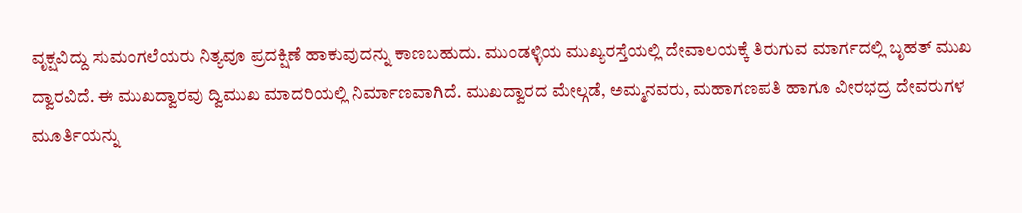ವೃಕ್ಷವಿದ್ದು ಸುಮಂಗಲೆಯರು ನಿತ್ಯವೂ ಪ್ರದಕ್ಷಿಣೆ ಹಾಕುವುದನ್ನು ಕಾಣಬಹುದು. ಮುಂಡಳ್ಳಿಯ ಮುಖ್ಯರಸ್ತೆಯಲ್ಲಿ ದೇವಾಲಯಕ್ಕೆ ತಿರುಗುವ ಮಾರ್ಗದಲ್ಲಿ ಬೃಹತ್ ಮುಖ ದ್ವಾರವಿದೆ. ಈ ಮುಖದ್ವಾರವು ದ್ವಿಮುಖ ಮಾದರಿಯಲ್ಲಿ ನಿರ್ಮಾಣವಾಗಿದೆ. ಮುಖದ್ವಾರದ ಮೇಲ್ಗಡೆ, ಅಮ್ಮನವರು, ಮಹಾಗಣಪತಿ ಹಾಗೂ ವೀರಭದ್ರ ದೇವರುಗಳ ಮೂರ್ತಿಯನ್ನು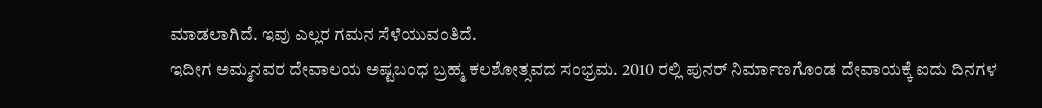ಮಾಡಲಾಗಿದೆ. ಇವು ಎಲ್ಲರ ಗಮನ ಸೆಳೆಯುವಂತಿದೆ.
ಇದೀಗ ಅಮ್ಮನವರ ದೇವಾಲಯ ಅಷ್ಟಬಂಧ ಬ್ರಹ್ಮ ಕಲಶೋತ್ಸವದ ಸಂಭ್ರಮ. 2010 ರಲ್ಲಿ ಪುನರ್ ನಿರ್ಮಾಣಗೊಂಡ ದೇವಾಯಕ್ಕೆ ಐದು ದಿನಗಳ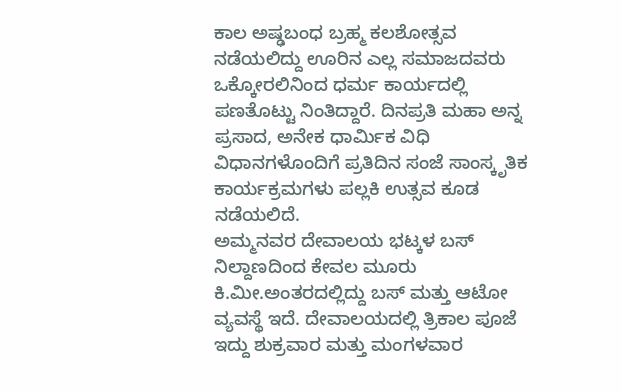ಕಾಲ ಅಷ್ಢಬಂಧ ಬ್ರಹ್ಮ ಕಲಶೋತ್ಸವ ನಡೆಯಲಿದ್ದು ಊರಿನ ಎಲ್ಲ ಸಮಾಜದವರು ಒಕ್ಕೋರಲಿನಿಂದ ಧರ್ಮ ಕಾರ್ಯದಲ್ಲಿ ಪಣತೊಟ್ಟು ನಿಂತಿದ್ದಾರೆ. ದಿನಪ್ರತಿ ಮಹಾ ಅನ್ನ ಪ್ರಸಾದ, ಅನೇಕ ಧಾರ್ಮಿಕ ವಿಧಿ ವಿಧಾನಗಳೊಂದಿಗೆ ಪ್ರತಿದಿನ ಸಂಜೆ ಸಾಂಸ್ಕೃತಿಕ ಕಾರ್ಯಕ್ರಮಗಳು ಪಲ್ಲಕಿ ಉತ್ಸವ ಕೂಡ ನಡೆಯಲಿದೆ.
ಅಮ್ಮನವರ ದೇವಾಲಯ ಭಟ್ಕಳ ಬಸ್ ನಿಲ್ದಾಣದಿಂದ ಕೇವಲ ಮೂರು ಕಿ.ಮೀ.ಅಂತರದಲ್ಲಿದ್ದು ಬಸ್ ಮತ್ತು ಆಟೋ ವ್ಯವಸ್ಥೆ ಇದೆ. ದೇವಾಲಯದಲ್ಲಿ ತ್ರಿಕಾಲ ಪೂಜೆ ಇದ್ದು ಶುಕ್ರವಾರ ಮತ್ತು ಮಂಗಳವಾರ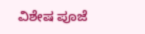ವಿಶೇಷ ಪೂಜೆ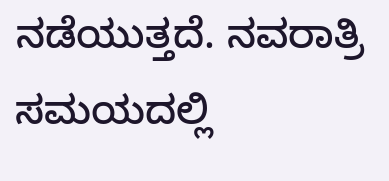ನಡೆಯುತ್ತದೆ. ನವರಾತ್ರಿ ಸಮಯದಲ್ಲಿ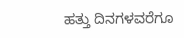ಹತ್ತು ದಿನಗಳವರೆಗೂ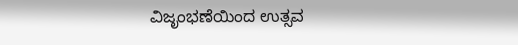ವಿಜೃಂಭಣೆಯಿಂದ ಉತ್ಸವ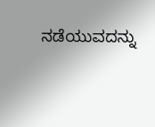ನಡೆಯುವದನ್ನು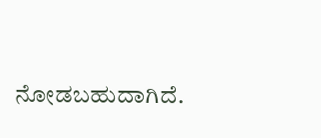ನೋಡಬಹುದಾಗಿದೆ.